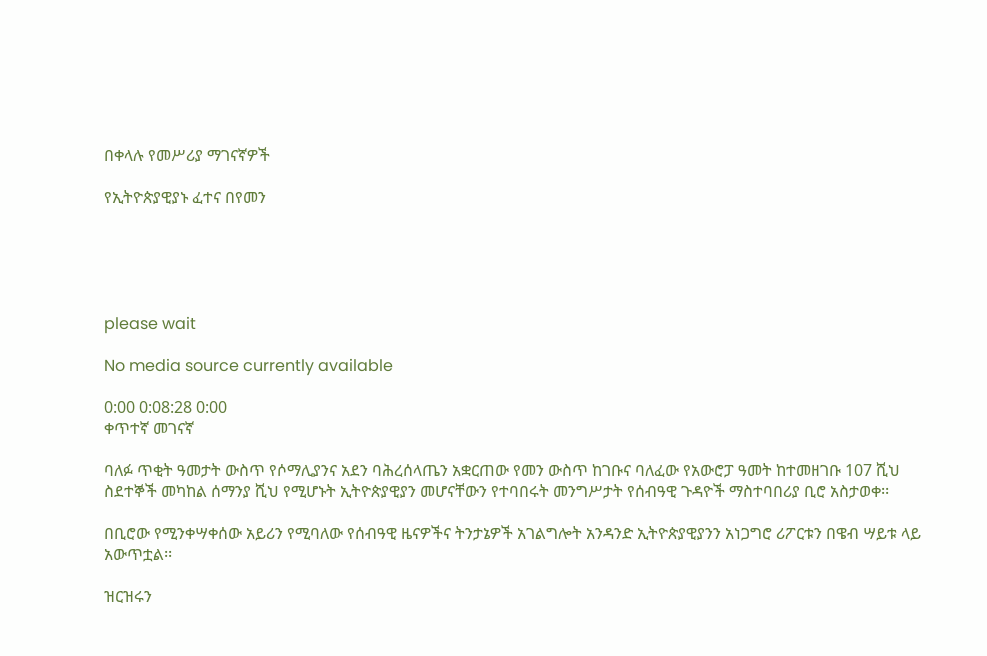በቀላሉ የመሥሪያ ማገናኛዎች

የኢትዮጵያዊያኑ ፈተና በየመን





please wait

No media source currently available

0:00 0:08:28 0:00
ቀጥተኛ መገናኛ

ባለፉ ጥቂት ዓመታት ውስጥ የሶማሊያንና አደን ባሕረሰላጤን አቋርጠው የመን ውስጥ ከገቡና ባለፈው የአውሮፓ ዓመት ከተመዘገቡ 107 ሺህ ስደተኞች መካከል ሰማንያ ሺህ የሚሆኑት ኢትዮጵያዊያን መሆናቸውን የተባበሩት መንግሥታት የሰብዓዊ ጉዳዮች ማስተባበሪያ ቢሮ አስታወቀ፡፡

በቢሮው የሚንቀሣቀሰው አይሪን የሚባለው የሰብዓዊ ዜናዎችና ትንታኔዎች አገልግሎት አንዳንድ ኢትዮጵያዊያንን አነጋግሮ ሪፖርቱን በዌብ ሣይቱ ላይ አውጥቷል፡፡

ዝርዝሩን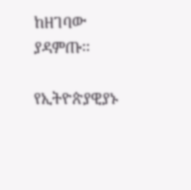ከዘገባው ያዳምጡ፡፡

የኢትዮጵያዊያኑ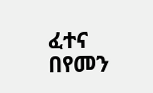ፈተና በየመን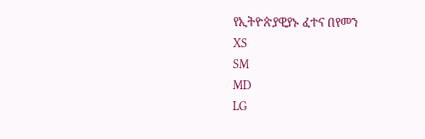የኢትዮጵያዊያኑ ፈተና በየመን
XS
SM
MD
LG